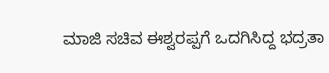ಮಾಜಿ ಸಚಿವ ಈಶ್ವರಪ್ಪಗೆ ಒದಗಿಸಿದ್ದ ಭದ್ರತಾ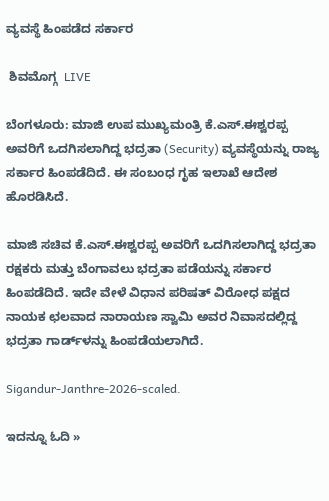ವ್ಯವಸ್ಥೆ ಹಿಂಪಡೆದ ಸರ್ಕಾರ

 ಶಿವಮೊಗ್ಗ  LIVE

ಬೆಂಗಳೂರು: ಮಾಜಿ ಉಪ ಮುಖ್ಯಮಂತ್ರಿ ಕೆ.ಎಸ್‌.ಈಶ್ವರಪ್ಪ ಅವರಿಗೆ ಒದಗಿಸಲಾಗಿದ್ದ ಭದ್ರತಾ (Security) ವ್ಯವಸ್ಥೆಯನ್ನು ರಾಜ್ಯ ಸರ್ಕಾರ ಹಿಂಪಡೆದಿದೆ. ಈ ಸಂಬಂಧ ಗೃಹ ಇಲಾಖೆ ಆದೇಶ ಹೊರಡಿಸಿದೆ.

ಮಾಜಿ ಸಚಿವ ಕೆ.ಎಸ್‌.ಈ‍ಶ್ವರಪ್ಪ ಅವರಿಗೆ ಒದಗಿಸಲಾಗಿದ್ದ ಭದ್ರತಾ ರಕ್ಷಕರು ಮತ್ತು ಬೆಂಗಾವಲು ಭದ್ರತಾ ಪಡೆಯನ್ನು ಸರ್ಕಾರ ಹಿಂಪಡೆದಿದೆ. ಇದೇ ವೇಳೆ ವಿಧಾನ ಪರಿಷತ್‌ ವಿರೋಧ ಪಕ್ಷದ ನಾಯಕ ಛಲವಾದ ನಾರಾಯಣ ಸ್ವಾಮಿ ಅವರ ನಿವಾಸದಲ್ಲಿದ್ದ ಭದ್ರತಾ ಗಾರ್ಡ್‌ಳನ್ನು ಹಿಂಪಡೆಯಲಾಗಿದೆ.

Sigandur-Janthre-2026-scaled.

ಇದನ್ನೂ ಓದಿ »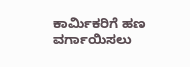ಕಾರ್ಮಿಕರಿಗೆ ಹಣ ವರ್ಗಾಯಿಸಲು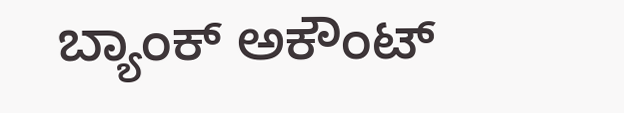ಬ್ಯಾಂಕ್‌ ಅಕೌಂಟ್‌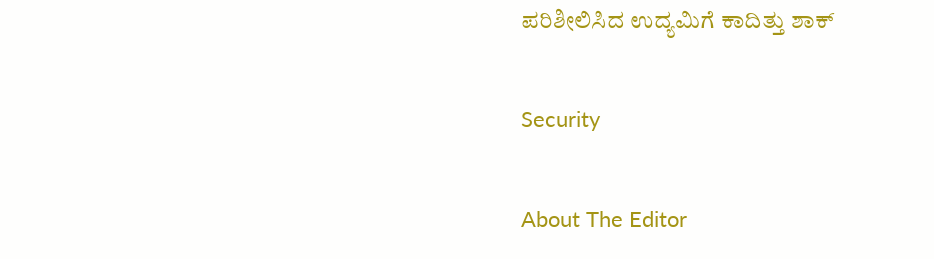ಪರಿಶೀಲಿಸಿದ ಉದ್ಯಮಿಗೆ ಕಾದಿತ್ತು ಶಾಕ್

Security

About The Editor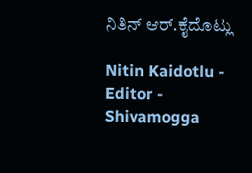ನಿತಿನ್‌ ಆರ್‌.ಕೈದೊಟ್ಲು

Nitin Kaidotlu - Editor - Shivamogga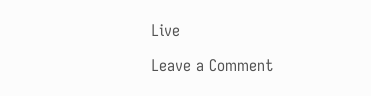Live

Leave a Comment